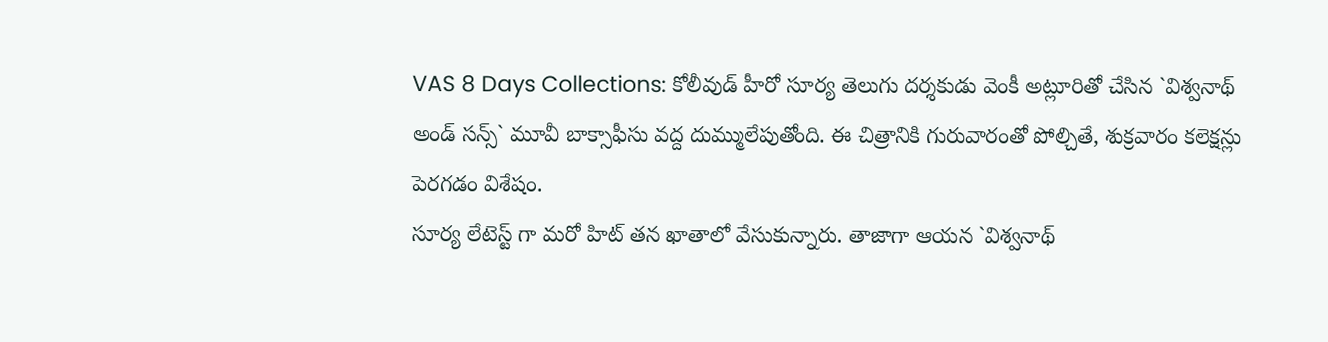VAS 8 Days Collections: కోలీవుడ్ హీరో సూర్య తెలుగు దర్శకుడు వెంకీ అట్లూరితో చేసిన `విశ్వనాథ్ అండ్ సన్స్` మూవీ బాక్సాఫీసు వద్ద దుమ్ములేపుతోంది. ఈ చిత్రానికి గురువారంతో పోల్చితే, శుక్రవారం కలెక్షన్లు పెరగడం విశేషం.
సూర్య లేటెస్ట్ గా మరో హిట్ తన ఖాతాలో వేసుకున్నారు. తాజాగా ఆయన `విశ్వనాథ్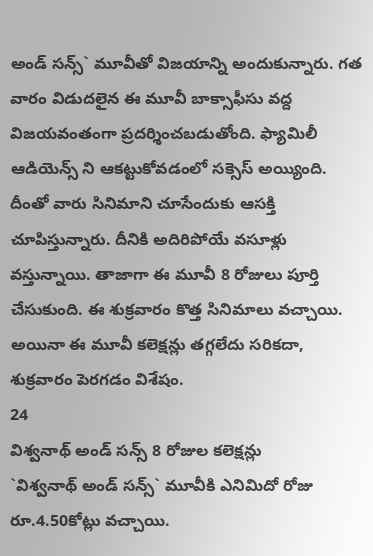అండ్ సన్స్` మూవీతో విజయాన్ని అందుకున్నారు. గత వారం విడుదలైన ఈ మూవీ బాక్సాఫీసు వద్ద విజయవంతంగా ప్రదర్శించబడుతోంది. ఫ్యామిలీ ఆడియెన్స్ ని ఆకట్టుకోవడంలో సక్సెస్ అయ్యింది. దీంతో వారు సినిమాని చూసేందుకు ఆసక్తి చూపిస్తున్నారు. దీనికి అదిరిపోయే వసూళ్లు వస్తున్నాయి. తాజాగా ఈ మూవీ 8 రోజులు పూర్తి చేసుకుంది. ఈ శుక్రవారం కొత్త సినిమాలు వచ్చాయి. అయినా ఈ మూవీ కలెక్షన్లు తగ్గలేదు సరికదా, శుక్రవారం పెరగడం విశేషం.
24
విశ్వనాథ్ అండ్ సన్స్ 8 రోజుల కలెక్షన్లు
`విశ్వనాథ్ అండ్ సన్స్` మూవీకి ఎనిమిదో రోజు రూ.4.50కోట్లు వచ్చాయి.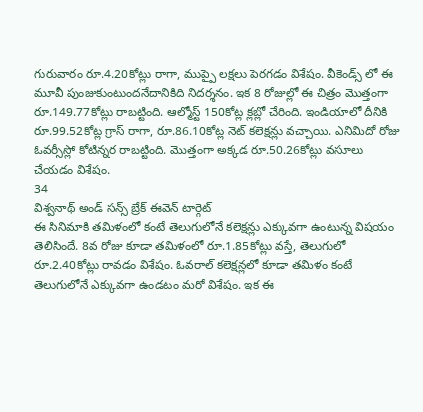గురువారం రూ.4.20కోట్లు రాగా, ముప్పై లక్షలు పెరగడం విశేషం. వీకెండ్స్ లో ఈ మూవీ పుంజుకుంటుందనేదానికిది నిదర్శనం. ఇక 8 రోజుల్లో ఈ చిత్రం మొత్తంగా రూ.149.77కోట్లు రాబట్టింది. ఆల్మోస్ట్ 150కోట్ల క్లబ్లో చేరింది. ఇండియాలో దీనికి రూ.99.52కోట్ల గ్రాస్ రాగా, రూ.86.10కోట్ల నెట్ కలెక్షన్లు వచ్చాయి. ఎనిమిదో రోజు ఓవర్సీస్లో కోటిన్నర రాబట్టింది. మొత్తంగా అక్కడ రూ.50.26కోట్లు వసూలు చేయడం విశేషం.
34
విశ్వనాథ్ అండ్ సన్స్ బ్రేక్ ఈవెన్ టార్గెట్
ఈ సినిమాకి తమిళంలో కంటే తెలుగులోనే కలెక్షన్లు ఎక్కువగా ఉంటున్న విషయం తెలిసిందే. 8వ రోజు కూడా తమిళంలో రూ.1.85కోట్లు వస్తే, తెలుగులో రూ.2.40కోట్లు రావడం విశేషం. ఓవరాల్ కలెక్షన్లలో కూడా తమిళం కంటే తెలుగులోనే ఎక్కువగా ఉండటం మరో విశేషం. ఇక ఈ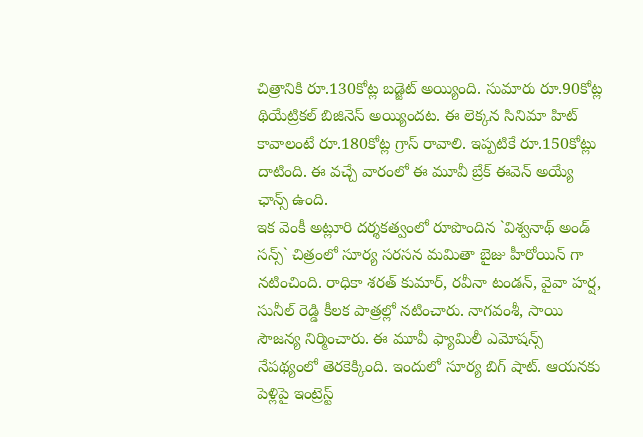చిత్రానికి రూ.130కోట్ల బడ్జెట్ అయ్యింది. సుమారు రూ.90కోట్ల థియేట్రికల్ బిజినెస్ అయ్యిందట. ఈ లెక్కన సినిమా హిట్ కావాలంటే రూ.180కోట్ల గ్రాస్ రావాలి. ఇప్పటికే రూ.150కోట్లు దాటింది. ఈ వచ్చే వారంలో ఈ మూవీ బ్రేక్ ఈవెన్ అయ్యే ఛాన్స్ ఉంది.
ఇక వెంకీ అట్లూరి దర్శకత్వంలో రూపొందిన `విశ్వనాథ్ అండ్ సన్స్` చిత్రంలో సూర్య సరసన మమితా బైజు హీరోయిన్ గా నటించింది. రాధికా శరత్ కుమార్, రవీనా టండన్, వైవా హర్ష, సునీల్ రెడ్డి కీలక పాత్రల్లో నటించారు. నాగవంశీ, సాయి సౌజన్య నిర్మించారు. ఈ మూవీ ఫ్యామిలీ ఎమోషన్స్ నేపథ్యంలో తెరకెక్కింది. ఇందులో సూర్య బిగ్ షాట్. ఆయనకు పెళ్లిపై ఇంట్రెస్ట్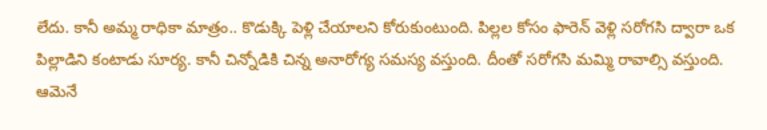లేదు. కానీ అమ్మ రాధికా మాత్రం.. కొడుక్కి పెళ్లి చేయాలని కోరుకుంటుంది. పిల్లల కోసం ఫారెన్ వెళ్లి సరోగసి ద్వారా ఒక పిల్లాడిని కంటాడు సూర్య. కానీ చిన్నోడికి చిన్న అనారోగ్య సమస్య వస్తుంది. దీంతో సరోగసి మమ్మి రావాల్సి వస్తుంది. ఆమెనే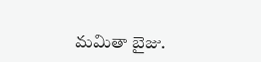మమితా బైజు.